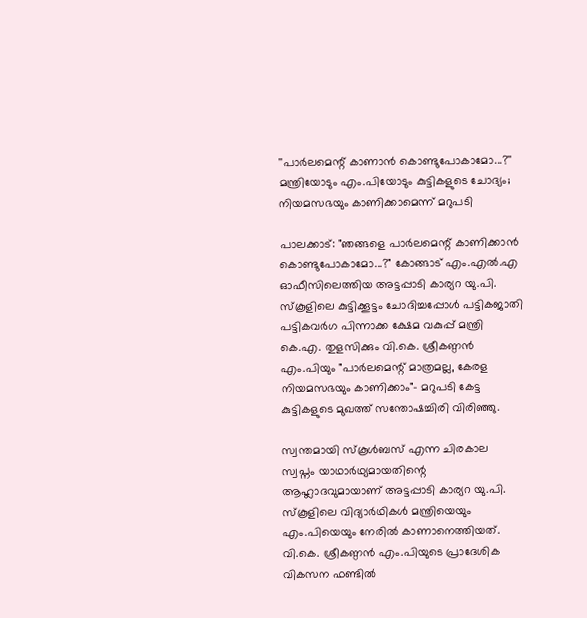''പാർലമെന്റ് കാണാൻ കൊണ്ടുപോകാമോ...?'' മന്ത്രിയോടും എം.പിയോടും കുട്ടികളുടെ ചോദ്യം; നിയമസഭയും കാണിക്കാമെന്ന് മറുപടി

പാലക്കാട്: "ഞങ്ങളെ പാർലമെന്റ് കാണിക്കാൻ കൊണ്ടുപോകാമോ...?" കോങ്ങാട് എം.എൽ.എ ഓഫീസിലെത്തിയ അട്ടപ്പാടി കാര്യറ യു.പി. സ്കൂളിലെ കുട്ടിക്കൂട്ടം ചോദിച്ചപ്പോൾ പട്ടികജാതി പട്ടികവർഗ പിന്നാക്ക ക്ഷേമ വകുപ്പ് മന്ത്രി കെ.എ. തുളസിക്കും വി.കെ. ശ്രീകണ്ഠൻ എം.പിയും "പാർലമെന്റ് മാത്രമല്ല, കേരള നിയമസഭയും കാണിക്കാം"- മറുപടി കേട്ട കുട്ടികളുടെ മുഖത്ത് സന്തോഷച്ചിരി വിരിഞ്ഞു.

സ്വന്തമായി സ്കൂൾബസ് എന്ന ചിരകാല സ്വപ്നം യാഥാർഥ്യമായതിന്റെ ആഹ്ലാദവുമായാണ് അട്ടപ്പാടി കാര്യറ യു.പി. സ്കൂളിലെ വിദ്യാർഥികൾ മന്ത്രിയെയും എം.പിയെയും നേരിൽ കാണാനെത്തിയത്. വി.കെ. ശ്രീകണ്ഠൻ എം.പിയുടെ പ്രാദേശിക വികസന ഫണ്ടിൽ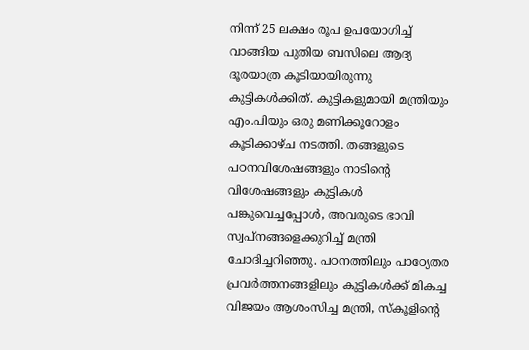നിന്ന് 25 ലക്ഷം രൂപ ഉപയോഗിച്ച് വാങ്ങിയ പുതിയ ബസിലെ ആദ്യ ദൂരയാത്ര കൂടിയായിരുന്നു കുട്ടികൾക്കിത്. കുട്ടികളുമായി മന്ത്രിയും എം.പിയും ഒരു മണിക്കൂറോളം കൂടിക്കാഴ്ച നടത്തി. തങ്ങളുടെ പഠനവിശേഷങ്ങളും നാടിന്റെ വിശേഷങ്ങളും കുട്ടികൾ പങ്കുവെച്ചപ്പോൾ, അവരുടെ ഭാവി സ്വപ്നങ്ങളെക്കുറിച്ച് മന്ത്രി ചോദിച്ചറിഞ്ഞു. പഠനത്തിലും പാഠ്യേതര പ്രവർത്തനങ്ങളിലും കുട്ടികൾക്ക് മികച്ച വിജയം ആശംസിച്ച മന്ത്രി, സ്കൂളിന്റെ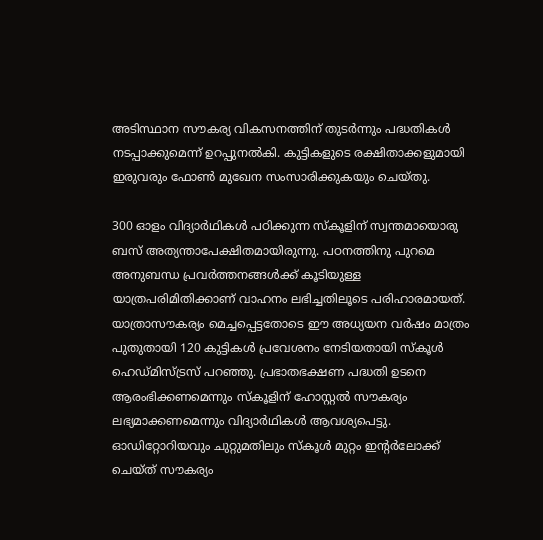അടിസ്ഥാന സൗകര്യ വികസനത്തിന് തുടർന്നും പദ്ധതികൾ നടപ്പാക്കുമെന്ന് ഉറപ്പുനൽകി. കുട്ടികളുടെ രക്ഷിതാക്കളുമായി ഇരുവരും ഫോൺ മുഖേന സംസാരിക്കുകയും ചെയ്തു.

300 ഓളം വിദ്യാർഥികൾ പഠിക്കുന്ന സ്കൂളിന് സ്വന്തമായൊരു ബസ് അത്യന്താപേക്ഷിതമായിരുന്നു. പഠനത്തിനു പുറമെ അനുബന്ധ പ്രവർത്തനങ്ങൾക്ക് കൂടിയുള്ള യാത്രപരിമിതിക്കാണ് വാഹനം ലഭിച്ചതിലൂടെ പരിഹാരമായത്. യാത്രാസൗകര്യം മെച്ചപ്പെട്ടതോടെ ഈ അധ്യയന വർഷം മാത്രം പുതുതായി 120 കുട്ടികൾ പ്രവേശനം നേടിയതായി സ്കൂൾ ഹെഡ്മിസ്ട്രസ് പറഞ്ഞു. പ്രഭാതഭക്ഷണ പദ്ധതി ഉടനെ ആരംഭിക്കണമെന്നും സ്കൂളിന് ഹോസ്റ്റൽ സൗകര്യം ലഭ്യമാക്കണമെന്നും വിദ്യാർഥികൾ ആവശ്യപെട്ടു. ഓഡിറ്റോറിയവും ചുറ്റുമതിലും സ്കൂൾ മുറ്റം ഇന്റർലോക്ക് ചെയ്ത് സൗകര്യം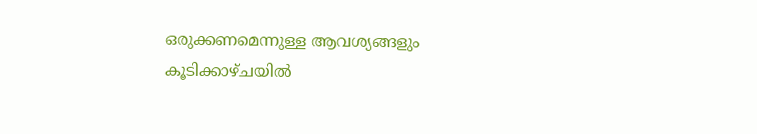ഒരുക്കണമെന്നുള്ള ആവശ്യങ്ങളും കൂടിക്കാഴ്ചയിൽ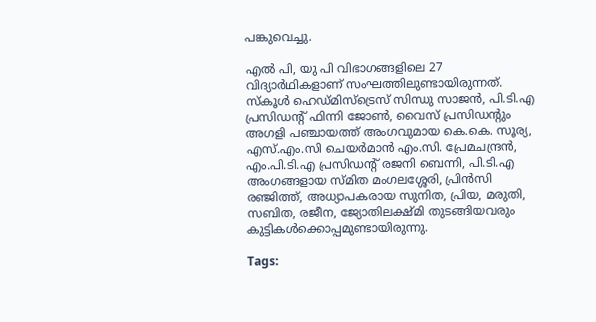പങ്കുവെച്ചു.

എൽ പി, യു പി വിഭാഗങ്ങളിലെ 27 വിദ്യാർഥികളാണ് സംഘത്തിലുണ്ടായിരുന്നത്. സ്കൂൾ ഹെഡ്മിസ്ട്രെസ് സിന്ധു സാജൻ, പി.ടി.എ പ്രസിഡന്റ് ഫിന്നി ജോൺ, വൈസ് പ്രസിഡന്റും അഗളി പഞ്ചായത്ത്‌ അംഗവുമായ കെ.കെ. സൂര്യ, എസ്.എം.സി ചെയർമാൻ എം.സി. പ്രേമചന്ദ്രൻ, എം.പി.ടി.എ പ്രസിഡന്റ് രജനി ബെന്നി, പി.ടി.എ അംഗങ്ങളായ സ്മിത മംഗലശ്ശേരി, പ്രിൻസി രഞ്ജിത്ത്, അധ്യാപകരായ സുനിത, പ്രിയ, മരുതി, സബിത, രജീന, ജ്യോതിലക്ഷ്മി തുടങ്ങിയവരും കുട്ടികൾക്കൊപ്പമുണ്ടായിരുന്നു.

Tags: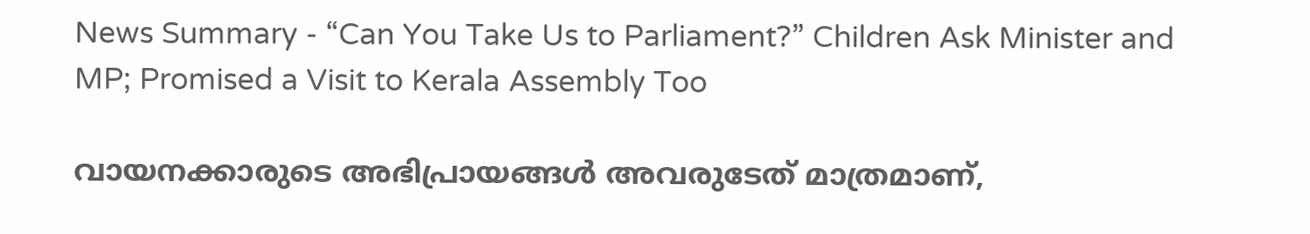News Summary - “Can You Take Us to Parliament?” Children Ask Minister and MP; Promised a Visit to Kerala Assembly Too

വായനക്കാരുടെ അഭിപ്രായങ്ങള്‍ അവരുടേത് മാത്രമാണ്,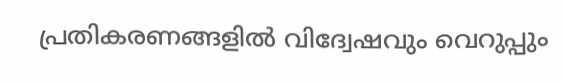പ്രതികരണങ്ങളിൽ വിദ്വേഷവും വെറുപ്പും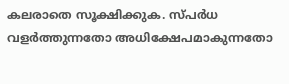കലരാതെ സൂക്ഷിക്കുക. സ്പർധ വളർത്തുന്നതോ അധിക്ഷേപമാകുന്നതോ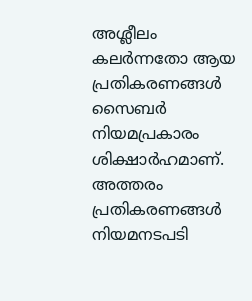അശ്ലീലം കലർന്നതോ ആയ പ്രതികരണങ്ങൾ സൈബർ നിയമപ്രകാരം ശിക്ഷാർഹമാണ്. അത്തരം പ്രതികരണങ്ങൾ നിയമനടപടി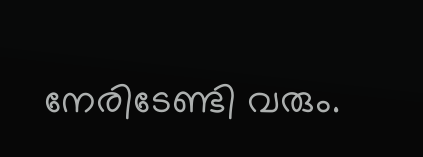നേരിടേണ്ടി വരും.